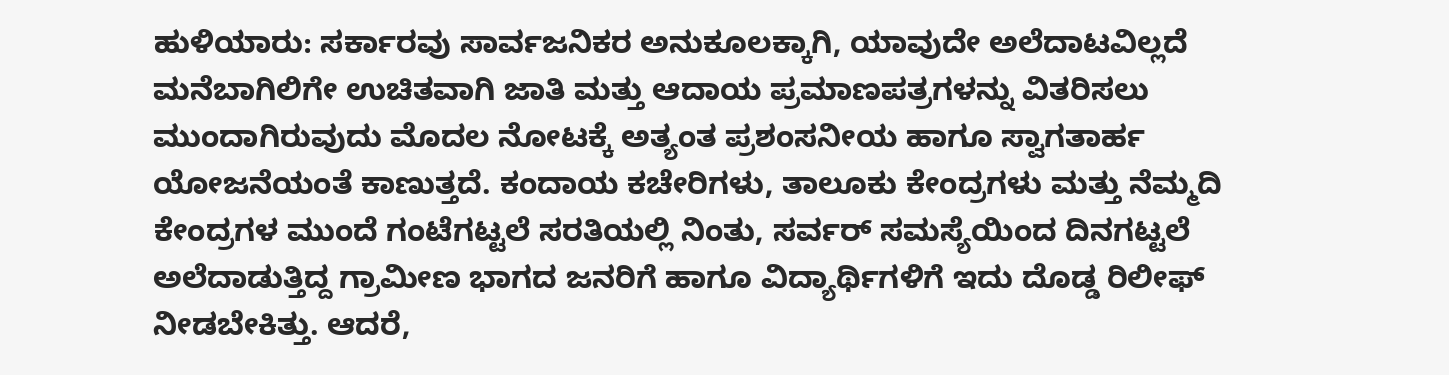ಹುಳಿಯಾರು: ಸರ್ಕಾರವು ಸಾರ್ವಜನಿಕರ ಅನುಕೂಲಕ್ಕಾಗಿ, ಯಾವುದೇ ಅಲೆದಾಟವಿಲ್ಲದೆ ಮನೆಬಾಗಿಲಿಗೇ ಉಚಿತವಾಗಿ ಜಾತಿ ಮತ್ತು ಆದಾಯ ಪ್ರಮಾಣಪತ್ರಗಳನ್ನು ವಿತರಿಸಲು ಮುಂದಾಗಿರುವುದು ಮೊದಲ ನೋಟಕ್ಕೆ ಅತ್ಯಂತ ಪ್ರಶಂಸನೀಯ ಹಾಗೂ ಸ್ವಾಗತಾರ್ಹ ಯೋಜನೆಯಂತೆ ಕಾಣುತ್ತದೆ. ಕಂದಾಯ ಕಚೇರಿಗಳು, ತಾಲೂಕು ಕೇಂದ್ರಗಳು ಮತ್ತು ನೆಮ್ಮದಿ ಕೇಂದ್ರಗಳ ಮುಂದೆ ಗಂಟೆಗಟ್ಟಲೆ ಸರತಿಯಲ್ಲಿ ನಿಂತು, ಸರ್ವರ್ ಸಮಸ್ಯೆಯಿಂದ ದಿನಗಟ್ಟಲೆ ಅಲೆದಾಡುತ್ತಿದ್ದ ಗ್ರಾಮೀಣ ಭಾಗದ ಜನರಿಗೆ ಹಾಗೂ ವಿದ್ಯಾರ್ಥಿಗಳಿಗೆ ಇದು ದೊಡ್ಡ ರಿಲೀಫ್ ನೀಡಬೇಕಿತ್ತು. ಆದರೆ,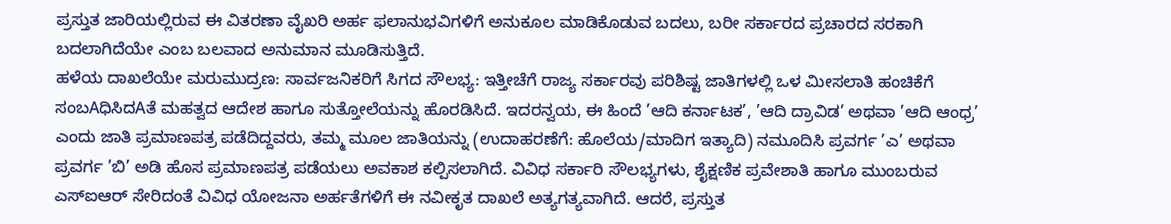ಪ್ರಸ್ತುತ ಜಾರಿಯಲ್ಲಿರುವ ಈ ವಿತರಣಾ ವೈಖರಿ ಅರ್ಹ ಫಲಾನುಭವಿಗಳಿಗೆ ಅನುಕೂಲ ಮಾಡಿಕೊಡುವ ಬದಲು, ಬರೀ ಸರ್ಕಾರದ ಪ್ರಚಾರದ ಸರಕಾಗಿ ಬದಲಾಗಿದೆಯೇ ಎಂಬ ಬಲವಾದ ಅನುಮಾನ ಮೂಡಿಸುತ್ತಿದೆ.
ಹಳೆಯ ದಾಖಲೆಯೇ ಮರುಮುದ್ರಣ: ಸಾರ್ವಜನಿಕರಿಗೆ ಸಿಗದ ಸೌಲಭ್ಯ: ಇತ್ತೀಚೆಗೆ ರಾಜ್ಯ ಸರ್ಕಾರವು ಪರಿಶಿಷ್ಟ ಜಾತಿಗಳಲ್ಲಿ ಒಳ ಮೀಸಲಾತಿ ಹಂಚಿಕೆಗೆ ಸಂಬAಧಿಸಿದAತೆ ಮಹತ್ವದ ಆದೇಶ ಹಾಗೂ ಸುತ್ತೋಲೆಯನ್ನು ಹೊರಡಿಸಿದೆ. ಇದರನ್ವಯ, ಈ ಹಿಂದೆ ’ಆದಿ ಕರ್ನಾಟಕ’, ’ಆದಿ ದ್ರಾವಿಡ’ ಅಥವಾ ’ಆದಿ ಆಂಧ್ರ’ ಎಂದು ಜಾತಿ ಪ್ರಮಾಣಪತ್ರ ಪಡೆದಿದ್ದವರು, ತಮ್ಮ ಮೂಲ ಜಾತಿಯನ್ನು (ಉದಾಹರಣೆಗೆ: ಹೊಲೆಯ/ಮಾದಿಗ ಇತ್ಯಾದಿ) ನಮೂದಿಸಿ ಪ್ರವರ್ಗ ’ಎ’ ಅಥವಾ ಪ್ರವರ್ಗ ’ಬಿ’ ಅಡಿ ಹೊಸ ಪ್ರಮಾಣಪತ್ರ ಪಡೆಯಲು ಅವಕಾಶ ಕಲ್ಪಿಸಲಾಗಿದೆ. ವಿವಿಧ ಸರ್ಕಾರಿ ಸೌಲಭ್ಯಗಳು, ಶೈಕ್ಷಣಿಕ ಪ್ರವೇಶಾತಿ ಹಾಗೂ ಮುಂಬರುವ ಎಸ್‌ಐಆರ್ ಸೇರಿದಂತೆ ವಿವಿಧ ಯೋಜನಾ ಅರ್ಹತೆಗಳಿಗೆ ಈ ನವೀಕೃತ ದಾಖಲೆ ಅತ್ಯಗತ್ಯವಾಗಿದೆ. ಆದರೆ, ಪ್ರಸ್ತುತ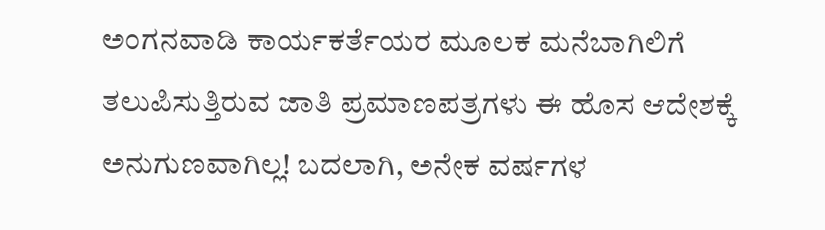ಅಂಗನವಾಡಿ ಕಾರ್ಯಕರ್ತೆಯರ ಮೂಲಕ ಮನೆಬಾಗಿಲಿಗೆ ತಲುಪಿಸುತ್ತಿರುವ ಜಾತಿ ಪ್ರಮಾಣಪತ್ರಗಳು ಈ ಹೊಸ ಆದೇಶಕ್ಕೆ ಅನುಗುಣವಾಗಿಲ್ಲ! ಬದಲಾಗಿ, ಅನೇಕ ವರ್ಷಗಳ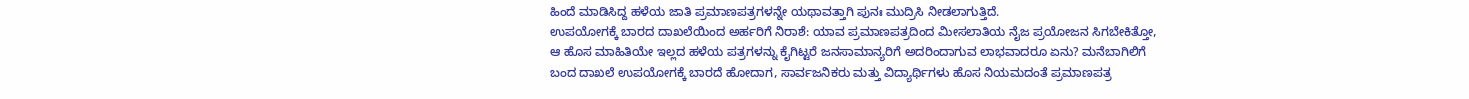ಹಿಂದೆ ಮಾಡಿಸಿದ್ದ ಹಳೆಯ ಜಾತಿ ಪ್ರಮಾಣಪತ್ರಗಳನ್ನೇ ಯಥಾವತ್ತಾಗಿ ಪುನಃ ಮುದ್ರಿಸಿ ನೀಡಲಾಗುತ್ತಿದೆ.
ಉಪಯೋಗಕ್ಕೆ ಬಾರದ ದಾಖಲೆಯಿಂದ ಅರ್ಹರಿಗೆ ನಿರಾಶೆ: ಯಾವ ಪ್ರಮಾಣಪತ್ರದಿಂದ ಮೀಸಲಾತಿಯ ನೈಜ ಪ್ರಯೋಜನ ಸಿಗಬೇಕಿತ್ತೋ, ಆ ಹೊಸ ಮಾಹಿತಿಯೇ ಇಲ್ಲದ ಹಳೆಯ ಪತ್ರಗಳನ್ನು ಕೈಗಿಟ್ಟರೆ ಜನಸಾಮಾನ್ಯರಿಗೆ ಅದರಿಂದಾಗುವ ಲಾಭವಾದರೂ ಏನು? ಮನೆಬಾಗಿಲಿಗೆ ಬಂದ ದಾಖಲೆ ಉಪಯೋಗಕ್ಕೆ ಬಾರದೆ ಹೋದಾಗ, ಸಾರ್ವಜನಿಕರು ಮತ್ತು ವಿದ್ಯಾರ್ಥಿಗಳು ಹೊಸ ನಿಯಮದಂತೆ ಪ್ರಮಾಣಪತ್ರ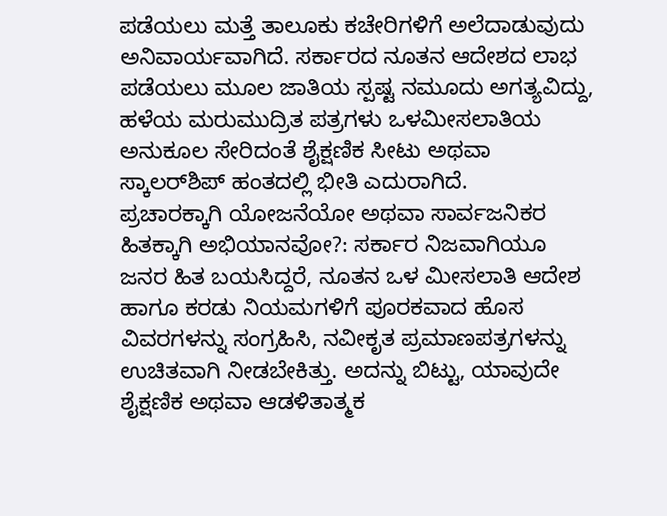ಪಡೆಯಲು ಮತ್ತೆ ತಾಲೂಕು ಕಚೇರಿಗಳಿಗೆ ಅಲೆದಾಡುವುದು ಅನಿವಾರ್ಯವಾಗಿದೆ. ಸರ್ಕಾರದ ನೂತನ ಆದೇಶದ ಲಾಭ ಪಡೆಯಲು ಮೂಲ ಜಾತಿಯ ಸ್ಪಷ್ಟ ನಮೂದು ಅಗತ್ಯವಿದ್ದು, ಹಳೆಯ ಮರುಮುದ್ರಿತ ಪತ್ರಗಳು ಒಳಮೀಸಲಾತಿಯ ಅನುಕೂಲ ಸೇರಿದಂತೆ ಶೈಕ್ಷಣಿಕ ಸೀಟು ಅಥವಾ ಸ್ಕಾಲರ್‌ಶಿಪ್ ಹಂತದಲ್ಲಿ ಭೀತಿ ಎದುರಾಗಿದೆ.
ಪ್ರಚಾರಕ್ಕಾಗಿ ಯೋಜನೆಯೋ ಅಥವಾ ಸಾರ್ವಜನಿಕರ ಹಿತಕ್ಕಾಗಿ ಅಭಿಯಾನವೋ?: ಸರ್ಕಾರ ನಿಜವಾಗಿಯೂ ಜನರ ಹಿತ ಬಯಸಿದ್ದರೆ, ನೂತನ ಒಳ ಮೀಸಲಾತಿ ಆದೇಶ ಹಾಗೂ ಕರಡು ನಿಯಮಗಳಿಗೆ ಪೂರಕವಾದ ಹೊಸ ವಿವರಗಳನ್ನು ಸಂಗ್ರಹಿಸಿ, ನವೀಕೃತ ಪ್ರಮಾಣಪತ್ರಗಳನ್ನು ಉಚಿತವಾಗಿ ನೀಡಬೇಕಿತ್ತು. ಅದನ್ನು ಬಿಟ್ಟು, ಯಾವುದೇ ಶೈಕ್ಷಣಿಕ ಅಥವಾ ಆಡಳಿತಾತ್ಮಕ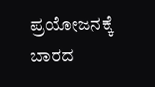ಪ್ರಯೋಜನಕ್ಕೆ ಬಾರದ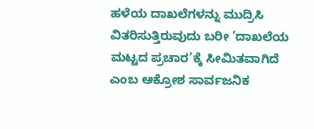ಹಳೆಯ ದಾಖಲೆಗಳನ್ನು ಮುದ್ರಿಸಿ ವಿತರಿಸುತ್ತಿರುವುದು ಬರೀ ’ದಾಖಲೆಯ ಮಟ್ಟದ ಪ್ರಚಾರ’ಕ್ಕೆ ಸೀಮಿತವಾಗಿದೆ ಎಂಬ ಆಕ್ರೋಶ ಸಾರ್ವಜನಿಕ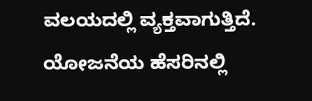ವಲಯದಲ್ಲಿ ವ್ಯಕ್ತವಾಗುತ್ತಿದೆ. ಯೋಜನೆಯ ಹೆಸರಿನಲ್ಲಿ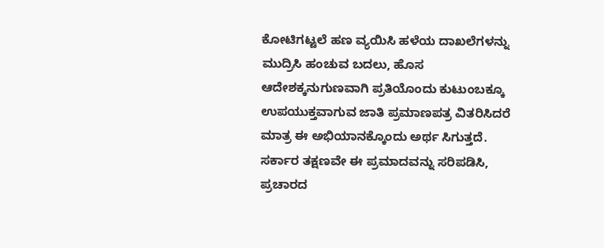ಕೋಟಿಗಟ್ಟಲೆ ಹಣ ವ್ಯಯಿಸಿ ಹಳೆಯ ದಾಖಲೆಗಳನ್ನು ಮುದ್ರಿಸಿ ಹಂಚುವ ಬದಲು, ಹೊಸ ಆದೇಶಕ್ಕನುಗುಣವಾಗಿ ಪ್ರತಿಯೊಂದು ಕುಟುಂಬಕ್ಕೂ ಉಪಯುಕ್ತವಾಗುವ ಜಾತಿ ಪ್ರಮಾಣಪತ್ರ ವಿತರಿಸಿದರೆ ಮಾತ್ರ ಈ ಅಭಿಯಾನಕ್ಕೊಂದು ಅರ್ಥ ಸಿಗುತ್ತದೆ. ಸರ್ಕಾರ ತಕ್ಷಣವೇ ಈ ಪ್ರಮಾದವನ್ನು ಸರಿಪಡಿಸಿ, ಪ್ರಚಾರದ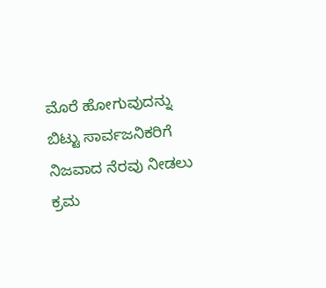ಮೊರೆ ಹೋಗುವುದನ್ನು ಬಿಟ್ಟು ಸಾರ್ವಜನಿಕರಿಗೆ ನಿಜವಾದ ನೆರವು ನೀಡಲು ಕ್ರಮ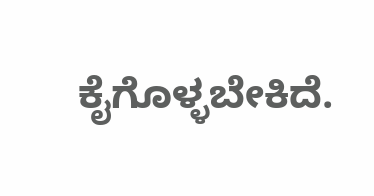ಕೈಗೊಳ್ಳಬೇಕಿದೆ.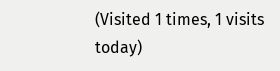(Visited 1 times, 1 visits today)